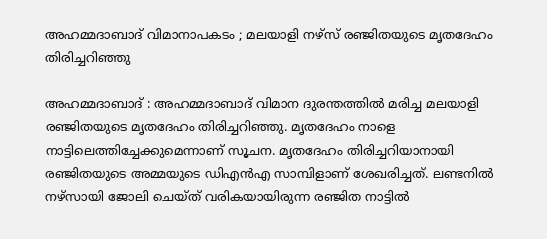അഹമ്മദാബാദ് വിമാനാപകടം ; മലയാളി നഴ്സ് രഞ്ജിതയുടെ മൃതദേഹം തിരിച്ചറിഞ്ഞു

അഹമ്മദാബാദ് : അഹമ്മദാബാദ് വിമാന ദുരന്തത്തില്‍ മരിച്ച മലയാളി രഞ്ജിതയുടെ മൃതദേഹം തിരിച്ചറിഞ്ഞു. മൃതദേഹം നാളെ നാട്ടിലെത്തിച്ചേക്കുമെന്നാണ് സൂചന. മൃതദേഹം തിരിച്ചറിയാനായി രഞ്ജിതയുടെ അമ്മയുടെ ഡിഎന്‍എ സാമ്പിളാണ് ശേഖരിച്ചത്. ലണ്ടനിൽ നഴ്സായി ജോലി ചെയ്‌ത്‌ വരികയായിരുന്ന രഞ്ജിത നാട്ടിൽ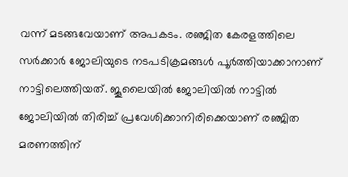വന്ന് മടങ്ങവേയാണ് അപകടം. രഞ്ജിത കേരളത്തിലെ സര്‍ക്കാര്‍ ജോലിയുടെ നടപടിക്രമങ്ങള്‍ പൂര്‍ത്തിയാക്കാനാണ് നാട്ടിലെത്തിയത്. ജൂലൈയില്‍ ജോലിയില്‍ നാട്ടിൽ ജോലിയിൽ തിരിച്ച് പ്രവേശിക്കാനിരിക്കെയാണ് രഞ്ജിത മരണത്തിന്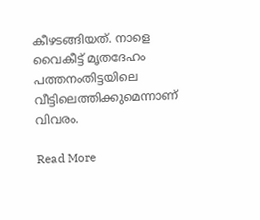കീഴടങ്ങിയത്. നാളെ വൈകീട്ട് മൃതദേഹം പത്തനംതിട്ടയിലെ വീട്ടിലെത്തിക്കുമെന്നാണ് വിവരം.

Read More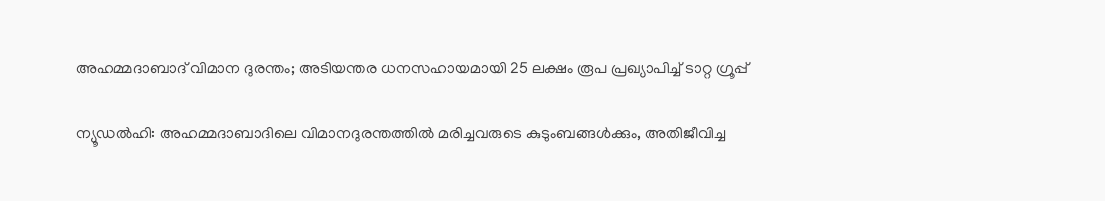അഹമ്മദാബാദ് വിമാന ദുരന്തം; അടിയന്തര ധനസഹായമായി 25 ലക്ഷം രൂപ പ്രഖ്യാപിച്ച് ടാറ്റ ഗ്രൂപ്പ്

ന്യൂഡൽഹി: അഹമ്മദാബാദിലെ വിമാനദുരന്തത്തിൽ മരിച്ചവരുടെ കുടുംബങ്ങൾക്കും, അതിജീവിച്ച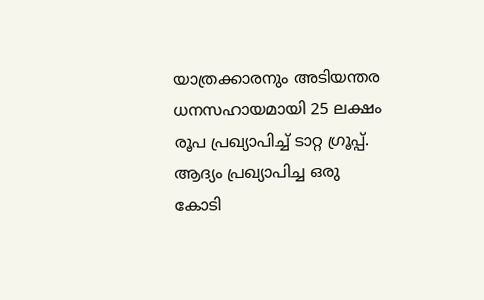യാത്രക്കാരനും അടിയന്തര ധനസഹായമായി 25 ലക്ഷം രൂപ പ്രഖ്യാപിച്ച് ടാറ്റ ഗ്രൂപ്പ്. ആദ്യം പ്രഖ്യാപിച്ച ഒരു കോടി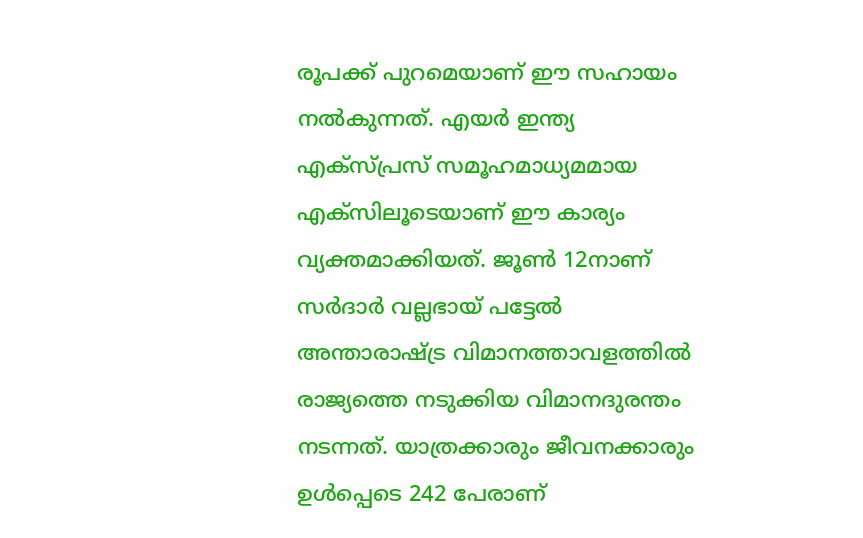രൂപക്ക് പുറമെയാണ് ഈ സഹായം നൽകുന്നത്. എയർ ഇന്ത്യ എക്സ്പ്രസ് സമൂഹമാധ്യമമായ എക്‌സിലൂടെയാണ് ഈ കാര്യം വ്യക്തമാക്കിയത്. ജൂൺ 12നാണ് സർദാർ വല്ലഭായ് പട്ടേൽ അന്താരാഷ്ട്ര വിമാനത്താവളത്തിൽ രാജ്യത്തെ നടുക്കിയ വിമാനദുരന്തം നടന്നത്. യാത്രക്കാരും ജീവനക്കാരും ഉൾപ്പെടെ 242 പേരാണ്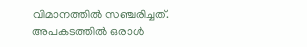വിമാനത്തിൽ സഞ്ചരിച്ചത്. അപകടത്തിൽ ഒരാൾ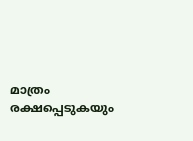മാത്രം രക്ഷപ്പെടുകയും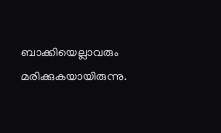ബാക്കിയെല്ലാവരും മരിക്കുകയായിരുന്നു.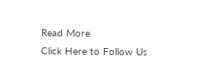Read More
Click Here to Follow Us